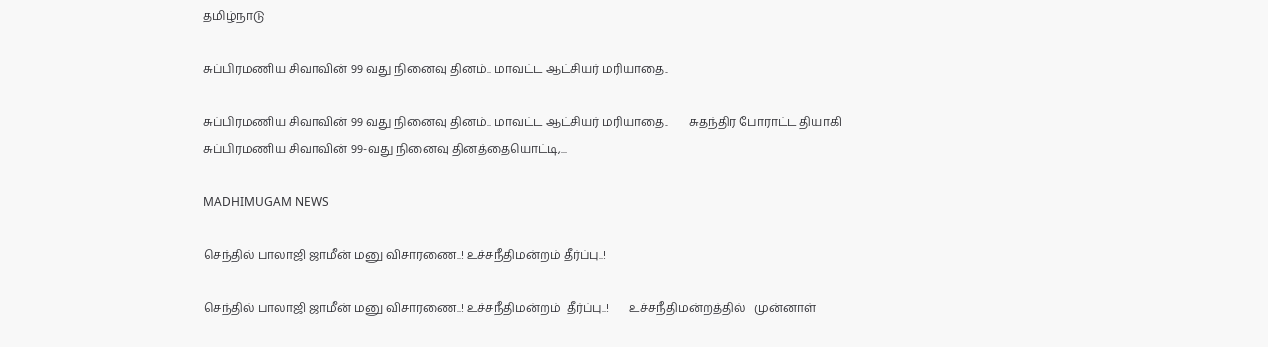தமிழ்நாடு

சுப்பிரமணிய சிவாவின் 99 வது நினைவு தினம்.. மாவட்ட ஆட்சியர் மரியாதை..

சுப்பிரமணிய சிவாவின் 99 வது நினைவு தினம்.. மாவட்ட ஆட்சியர் மரியாதை..       சுதந்திர போராட்ட தியாகி சுப்பிரமணிய சிவாவின் 99-வது நினைவு தினத்தையொட்டி,...

MADHIMUGAM NEWS

செந்தில் பாலாஜி ஜாமீன் மனு விசாரணை..! உச்சநீதிமன்றம் தீர்ப்பு..!

செந்தில் பாலாஜி ஜாமீன் மனு விசாரணை..! உச்சநீதிமன்றம்  தீர்ப்பு..!       உச்சநீதிமன்றத்தில்   முன்னாள்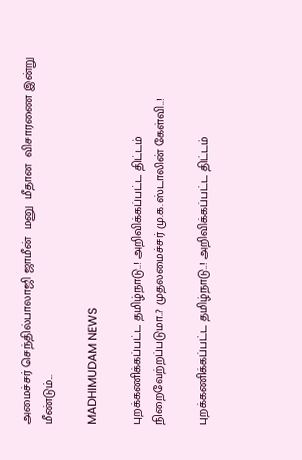அமைச்சர் செந்தில்பாலாஜி ஜாமீன்  மனு  மீதான  விசாரணை இன்று மீண்டும்...

MADHIMUDAM NEWS

புறக்கணிக்கப்பட்ட தமிழ்நாடு..! அறிவிக்கப்பட்ட திட்டம் நிறைவேற்றப்படுமா..? முதலமைச்சர் மு.க.ஸ்டாலின் கேள்வி..!

புறக்கணிக்கப்பட்ட தமிழ்நாடு..! அறிவிக்கப்பட்ட திட்டம்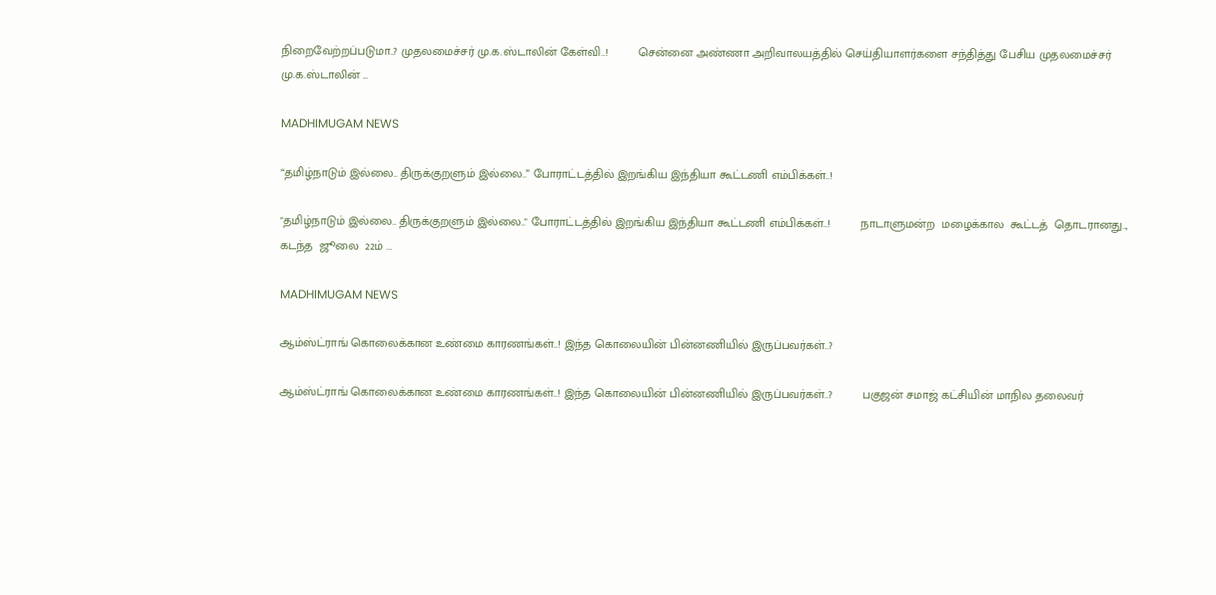நிறைவேற்றப்படுமா..? முதலமைச்சர் மு.க.ஸ்டாலின் கேள்வி..!         சென்னை அண்ணா அறிவாலயத்தில் செய்தியாளர்களை சந்தித்து பேசிய முதலமைச்சர் மு.க.ஸ்டாலின் ...

MADHIMUGAM NEWS

“தமிழ்நாடும் இல்லை.. திருக்குறளும் இல்லை..” போராட்டத்தில் இறங்கிய இந்தியா கூட்டணி எம்பிக்கள்..!

"தமிழ்நாடும் இல்லை.. திருக்குறளும் இல்லை.." போராட்டத்தில் இறங்கிய இந்தியா கூட்டணி எம்பிக்கள்..!         நாடாளுமன்ற  மழைக்கால  கூட்டத்  தொடரானது..,  கடந்த  ஜூலை  22ம் ...

MADHIMUGAM NEWS

ஆம்ஸ்ட்ராங் கொலைக்கான உண்மை காரணங்கள்..! இந்த கொலையின் பின்னணியில் இருப்பவர்கள்..?

ஆம்ஸ்ட்ராங் கொலைக்கான உண்மை காரணங்கள்..! இந்த கொலையின் பின்னணியில் இருப்பவர்கள்..?         பகுஜன் சமாஜ் கட்சியின் மாநில தலைவர்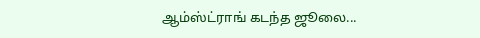ஆம்ஸ்ட்ராங் கடந்த ஜூலை...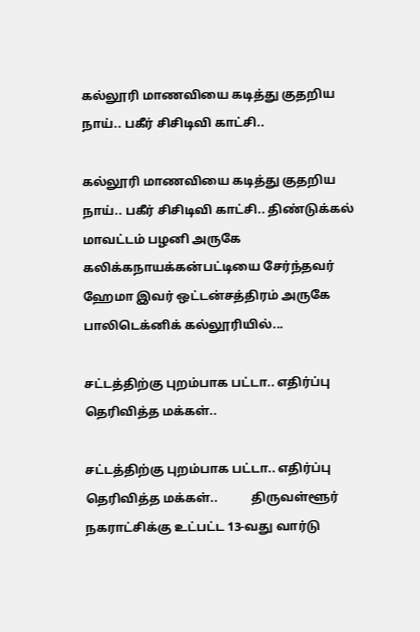கல்லூரி மாணவியை கடித்து குதறிய நாய்.. பகீர் சிசிடிவி காட்சி..

கல்லூரி மாணவியை கடித்து குதறிய நாய்.. பகீர் சிசிடிவி காட்சி.. திண்டுக்கல் மாவட்டம் பழனி அருகே கலிக்கநாயக்கன்பட்டியை சேர்ந்தவர் ஹேமா இவர் ஒட்டன்சத்திரம் அருகே பாலிடெக்னிக் கல்லூரியில்...

சட்டத்திற்கு புறம்பாக பட்டா.. எதிர்ப்பு தெரிவித்த மக்கள்..

சட்டத்திற்கு புறம்பாக பட்டா.. எதிர்ப்பு தெரிவித்த மக்கள்..           திருவள்ளூர் நகராட்சிக்கு உட்பட்ட 13-வது வார்டு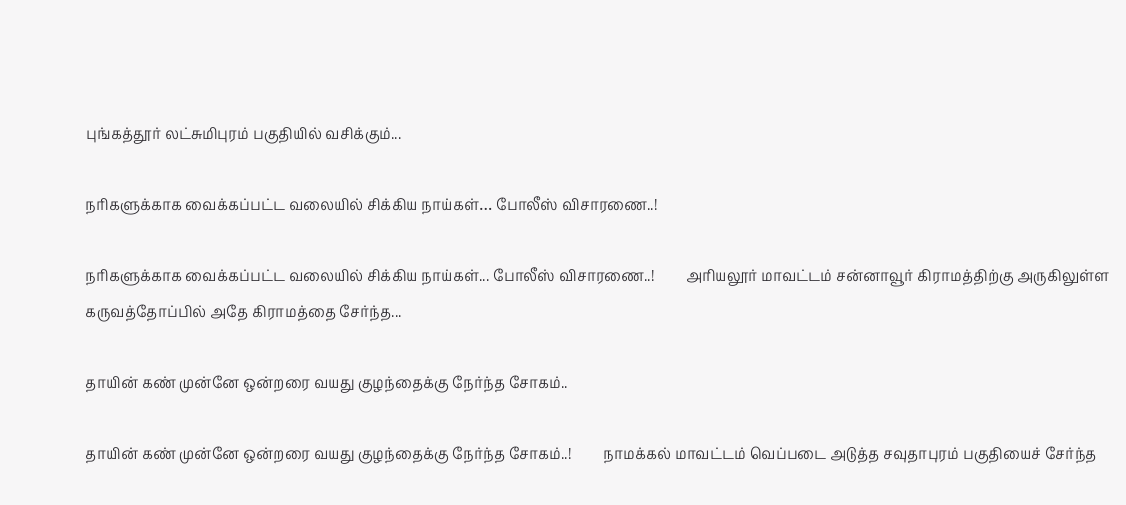புங்கத்தூர் லட்சுமிபுரம் பகுதியில் வசிக்கும்...

நரிகளுக்காக வைக்கப்பட்ட வலையில் சிக்கிய நாய்கள்… போலீஸ் விசாரணை..!

நரிகளுக்காக வைக்கப்பட்ட வலையில் சிக்கிய நாய்கள்... போலீஸ் விசாரணை..!         அரியலூர் மாவட்டம் சன்னாவூர் கிராமத்திற்கு அருகிலுள்ள கருவத்தோப்பில் அதே கிராமத்தை சேர்ந்த...

தாயின் கண் முன்னே ஒன்றரை வயது குழந்தைக்கு நேர்ந்த சோகம்..

தாயின் கண் முன்னே ஒன்றரை வயது குழந்தைக்கு நேர்ந்த சோகம்..!         நாமக்கல் மாவட்டம் வெப்படை அடுத்த சவுதாபுரம் பகுதியைச் சேர்ந்த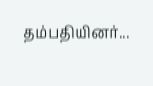தம்பதியினர்...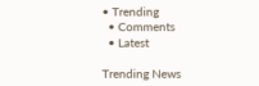• Trending
  • Comments
  • Latest

Trending News